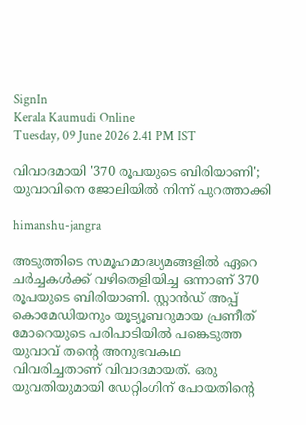SignIn
Kerala Kaumudi Online
Tuesday, 09 June 2026 2.41 PM IST

വിവാദമായി '370 രൂപയുടെ ബിരിയാണി'; യുവാവിനെ ജോലിയിൽ നിന്ന് പുറത്താക്കി

himanshu-jangra

അടുത്തിടെ സമൂഹമാദ്ധ്യമങ്ങളിൽ ഏറെ ചർച്ചകൾക്ക് വഴിതെളിയിച്ച ഒന്നാണ് 370 രൂപയുടെ ബിരിയാണി. സ്റ്റാൻഡ് അപ്പ് കൊമേഡിയനും യൂട്യൂബറുമായ പ്രണീത് മോറെയുടെ പരിപാടിയിൽ പങ്കെടുത്ത യുവാവ് തന്റെ അനുഭവകഥ വിവരിച്ചതാണ് വിവാദമായത്. ഒരു യുവതിയുമായി ഡേറ്റിംഗിന് പോയതിന്റെ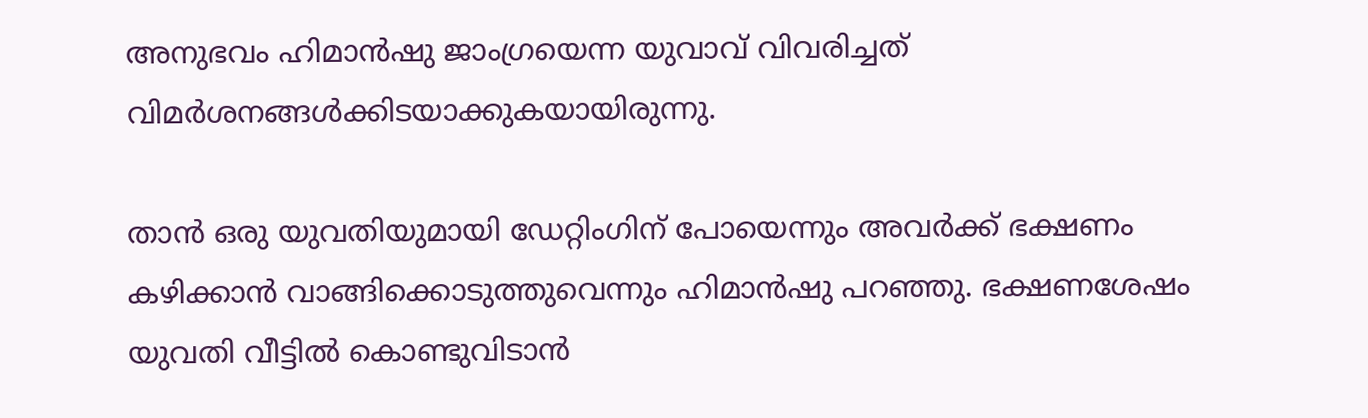അനുഭവം ഹിമാൻഷു ജാംഗ്രയെന്ന യുവാവ് വിവരിച്ചത് വിമർശനങ്ങൾക്കിടയാക്കുകയായിരുന്നു.

താൻ ഒരു യുവതിയുമായി ഡേറ്റിംഗിന് പോയെന്നും അവർക്ക് ഭക്ഷണം കഴിക്കാൻ വാങ്ങിക്കൊടുത്തുവെന്നും ഹിമാൻഷു പറഞ്ഞു. ഭക്ഷണശേഷം യുവതി വീട്ടിൽ കൊണ്ടുവിടാൻ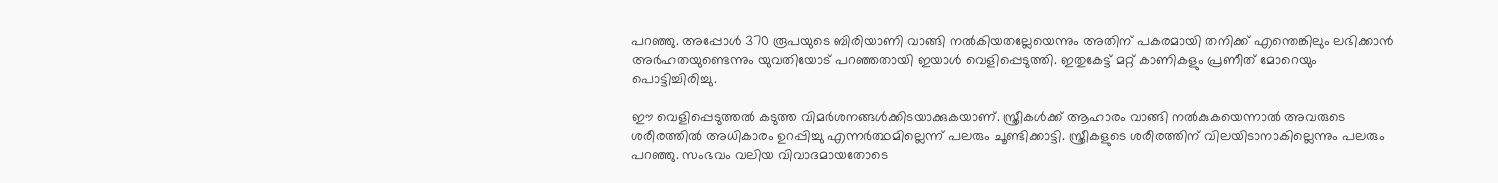പറഞ്ഞു. അപ്പോൾ 370 രൂപയുടെ ബിരിയാണി വാങ്ങി നൽകിയതല്ലേയെന്നും അതിന് പകരമായി തനിക്ക് എന്തെങ്കിലും ലഭിക്കാൻ അർഹതയുണ്ടെന്നും യുവതിയോട് പറഞ്ഞതായി ഇയാൾ വെളിപ്പെടുത്തി. ഇതുകേട്ട് മറ്റ് കാണികളും പ്രണീത് മോറെയും പൊട്ടിച്ചിരിച്ചു.

ഈ വെളിപ്പെടുത്തൽ കടുത്ത വിമർശനങ്ങൾക്കിടയാക്കുകയാണ്. സ്ത്രീകൾക്ക് ആഹാരം വാങ്ങി നൽകുകയെന്നാൽ അവരുടെ ശരീരത്തിൽ അധികാരം ഉറപ്പിച്ചു എന്നർത്ഥമില്ലെന്ന് പലരും ചൂണ്ടിക്കാട്ടി. സ്ത്രീകളു‌ടെ ശരീരത്തിന് വിലയിടാനാകില്ലെന്നും പലരും പറഞ്ഞു. സംഭവം വലിയ വിവാദമായതോടെ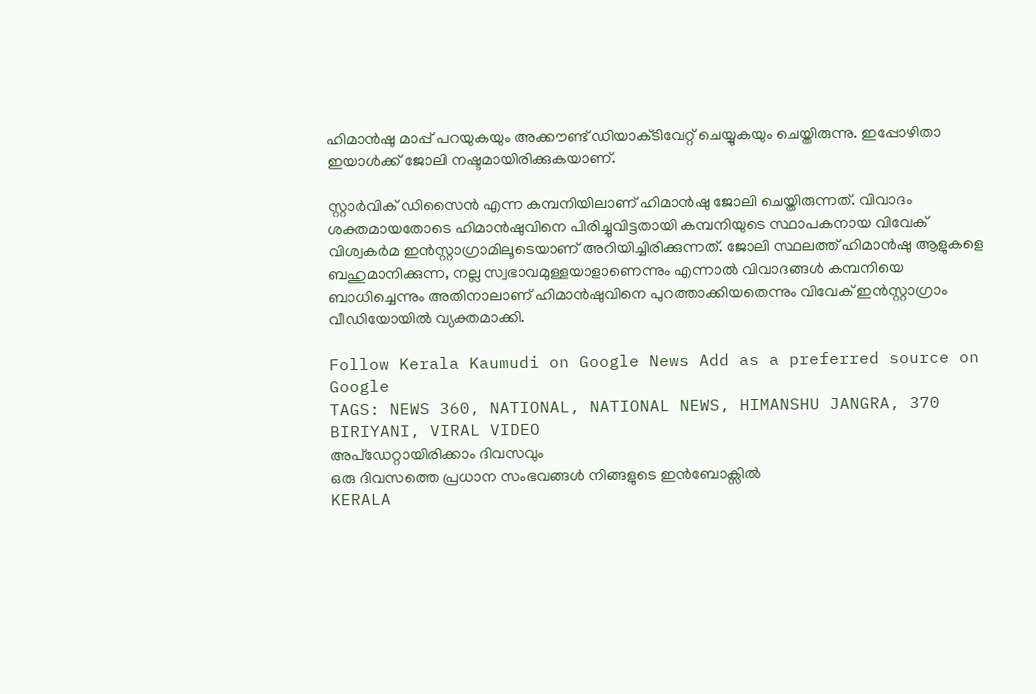ഹിമാൻഷു മാപ്പ് പറയുകയും അക്കൗണ്ട് ഡിയാക്‌ടിവേറ്റ് ചെയ്യുകയും ചെയ്തിരുന്നു. ഇപ്പോഴിതാ ഇയാൾക്ക് ജോലി നഷ്ടമായിരിക്കുകയാണ്.

സ്റ്റാർവിക് ഡിസൈൻ എന്ന കമ്പനിയിലാണ് ഹിമാൻഷു ജോലി ചെയ്തിരുന്നത്. വിവാദം ശക്തമായതോടെ ഹിമാൻഷുവിനെ പിരിച്ചുവിട്ടതായി കമ്പനിയുടെ സ്ഥാപകനായ വിവേക് വിശ്വകർമ ഇൻസ്റ്റാഗ്രാമിലൂടെയാണ് അറിയിച്ചിരിക്കുന്നത്. ജോലി സ്ഥലത്ത് ഹിമാൻഷു ആളുകളെ ബഹുമാനിക്കുന്ന, നല്ല സ്വഭാവമുള്ളയാളാണെന്നും എന്നാൽ വിവാദങ്ങൾ കമ്പനിയെ ബാധിച്ചെന്നും അതിനാലാണ് ഹിമാൻഷുവിനെ പുറത്താക്കിയതെന്നും വിവേക് ഇൻസ്റ്റാഗ്രാം വീഡിയോയിൽ വ്യക്തമാക്കി.

Follow Kerala Kaumudi on Google News Add as a preferred source on Google
TAGS: NEWS 360, NATIONAL, NATIONAL NEWS, HIMANSHU JANGRA, 370 BIRIYANI, VIRAL VIDEO
അപ്ഡേറ്റായിരിക്കാം ദിവസവും
ഒരു ദിവസത്തെ പ്രധാന സംഭവങ്ങൾ നിങ്ങളുടെ ഇൻബോക്സിൽ
KERALA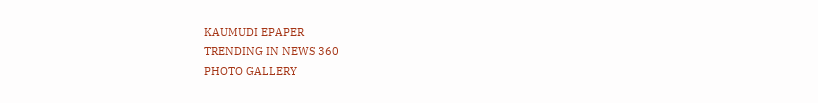KAUMUDI EPAPER
TRENDING IN NEWS 360
PHOTO GALLERY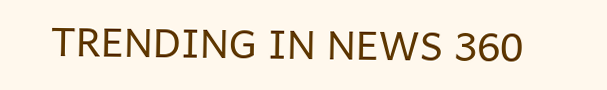TRENDING IN NEWS 360